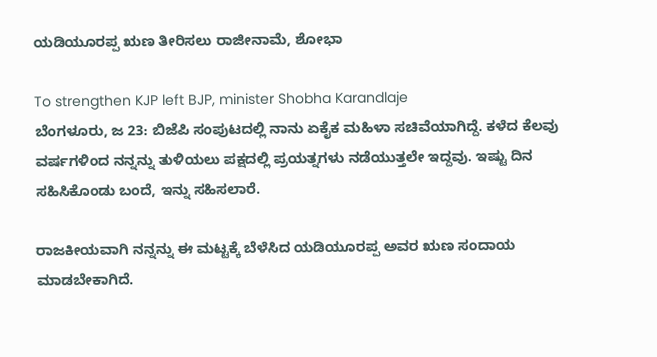ಯಡಿಯೂರಪ್ಪ ಋಣ ತೀರಿಸಲು ರಾಜೀನಾಮೆ, ಶೋಭಾ

To strengthen KJP left BJP, minister Shobha Karandlaje
ಬೆಂಗಳೂರು, ಜ 23: ಬಿಜೆಪಿ ಸಂಪುಟದಲ್ಲಿ ನಾನು ಏಕೈಕ ಮಹಿಳಾ ಸಚಿವೆಯಾಗಿದ್ದೆ. ಕಳೆದ ಕೆಲವು ವರ್ಷಗಳಿಂದ ನನ್ನನ್ನು ತುಳಿಯಲು ಪಕ್ಷದಲ್ಲಿ ಪ್ರಯತ್ನಗಳು ನಡೆಯುತ್ತಲೇ ಇದ್ದವು. ಇಷ್ಟು ದಿನ ಸಹಿಸಿಕೊಂಡು ಬಂದೆ, ಇನ್ನು ಸಹಿಸಲಾರೆ.

ರಾಜಕೀಯವಾಗಿ ನನ್ನನ್ನು ಈ ಮಟ್ಟಕ್ಕೆ ಬೆಳೆಸಿದ ಯಡಿಯೂರಪ್ಪ ಅವರ ಋಣ ಸಂದಾಯ ಮಾಡಬೇಕಾಗಿದೆ.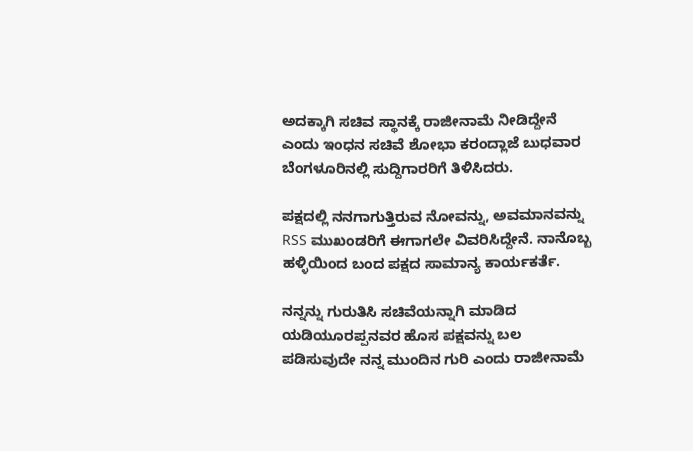ಅದಕ್ಕಾಗಿ ಸಚಿವ ಸ್ಥಾನಕ್ಕೆ ರಾಜೀನಾಮೆ ನೀಡಿದ್ದೇನೆ ಎಂದು ಇಂಧನ ಸಚಿವೆ ಶೋಭಾ ಕರಂದ್ಲಾಜೆ ಬುಧವಾರ ಬೆಂಗಳೂರಿನಲ್ಲಿ ಸುದ್ದಿಗಾರರಿಗೆ ತಿಳಿಸಿದರು.

ಪಕ್ಷದಲ್ಲಿ ನನಗಾಗುತ್ತಿರುವ ನೋವನ್ನು, ಅವಮಾನವನ್ನು RSS ಮುಖಂಡರಿಗೆ ಈಗಾಗಲೇ ವಿವರಿಸಿದ್ದೇನೆ. ನಾನೊಬ್ಬ ಹಳ್ಳಿಯಿಂದ ಬಂದ ಪಕ್ಷದ ಸಾಮಾನ್ಯ ಕಾರ್ಯಕರ್ತೆ.

ನನ್ನನ್ನು ಗುರುತಿಸಿ ಸಚಿವೆಯನ್ನಾಗಿ ಮಾಡಿದ ಯಡಿಯೂರಪ್ಪನವರ ಹೊಸ ಪಕ್ಷವನ್ನು ಬಲ ಪಡಿಸುವುದೇ ನನ್ನ ಮುಂದಿನ ಗುರಿ ಎಂದು ರಾಜೀನಾಮೆ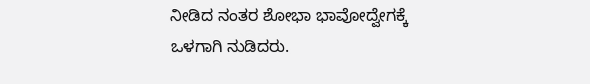ನೀಡಿದ ನಂತರ ಶೋಭಾ ಭಾವೋದ್ವೇಗಕ್ಕೆ ಒಳಗಾಗಿ ನುಡಿದರು.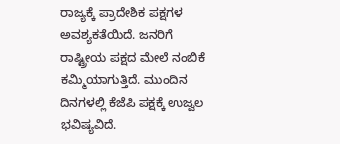ರಾಜ್ಯಕ್ಕೆ ಪ್ರಾದೇಶಿಕ ಪಕ್ಷಗಳ ಅವಶ್ಯಕತೆಯಿದೆ. ಜನರಿಗೆ ರಾಷ್ಟ್ರೀಯ ಪಕ್ಷದ ಮೇಲೆ ನಂಬಿಕೆ ಕಮ್ಮಿಯಾಗುತ್ತಿದೆ. ಮುಂದಿನ ದಿನಗಳಲ್ಲಿ ಕೆಜೆಪಿ ಪಕ್ಷಕ್ಕೆ ಉಜ್ವಲ ಭವಿಷ್ಯವಿದೆ.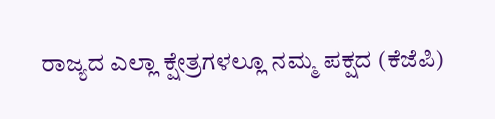ರಾಜ್ಯದ ಎಲ್ಲಾ ಕ್ಷೇತ್ರಗಳಲ್ಲೂ ನಮ್ಮ ಪಕ್ಷದ (ಕೆಜೆಪಿ)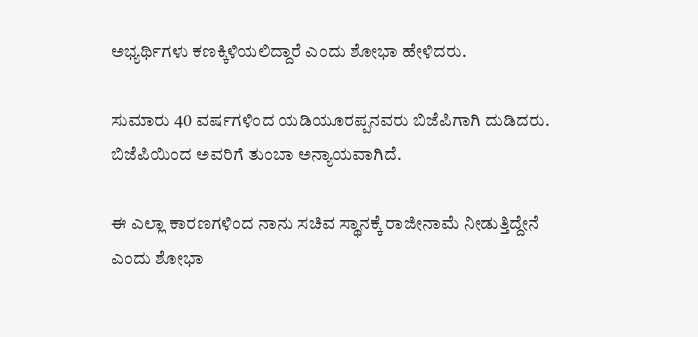ಅಭ್ಯರ್ಥಿಗಳು ಕಣಕ್ಕಿಳಿಯಲಿದ್ದಾರೆ ಎಂದು ಶೋಭಾ ಹೇಳಿದರು.

ಸುಮಾರು 40 ವರ್ಷಗಳಿಂದ ಯಡಿಯೂರಪ್ಪನವರು ಬಿಜೆಪಿಗಾಗಿ ದುಡಿದರು. ಬಿಜೆಪಿಯಿಂದ ಅವರಿಗೆ ತುಂಬಾ ಅನ್ಯಾಯವಾಗಿದೆ.

ಈ ಎಲ್ಲಾ ಕಾರಣಗಳಿಂದ ನಾನು ಸಚಿವ ಸ್ಥಾನಕ್ಕೆ ರಾಜೀನಾಮೆ ನೀಡುತ್ತಿದ್ದೇನೆ ಎಂದು ಶೋಭಾ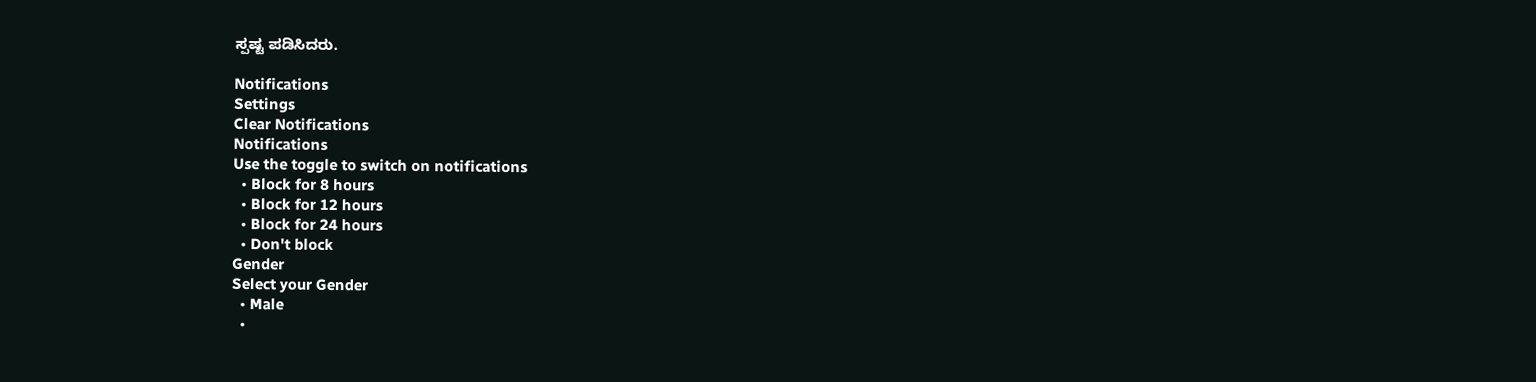ಸ್ಪಷ್ಟ ಪಡಿಸಿದರು.

Notifications
Settings
Clear Notifications
Notifications
Use the toggle to switch on notifications
  • Block for 8 hours
  • Block for 12 hours
  • Block for 24 hours
  • Don't block
Gender
Select your Gender
  • Male
  •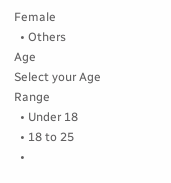Female
  • Others
Age
Select your Age Range
  • Under 18
  • 18 to 25
  •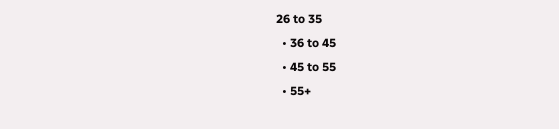26 to 35
  • 36 to 45
  • 45 to 55
  • 55+